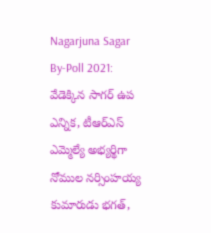Nagarjuna Sagar By-Poll 2021: వేడెక్కిన సాగర్ ఉప ఎన్నిక, టీఆర్ఎస్ ఎమ్మెల్యే అభ్యర్థిగా నోముల నర్సింహయ్య కుమారుడు భగత్,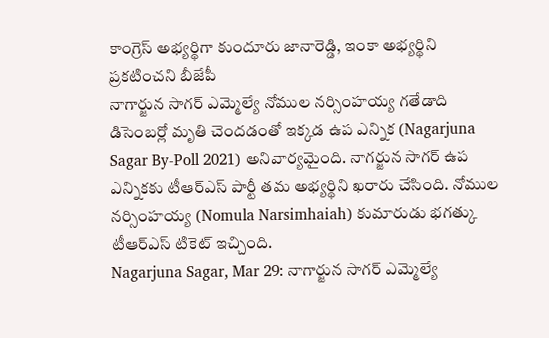కాంగ్రెస్ అభ్యర్థిగా కుందూరు జానారెడ్డి, ఇంకా అభ్యర్థిని ప్రకటించని బీజేపీ
నాగార్జున సాగర్ ఎమ్మెల్యే నోముల నర్సింహయ్య గతేడాది డిసెంబర్లో మృతి చెందడంతో ఇక్కడ ఉప ఎన్నిక (Nagarjuna Sagar By-Poll 2021) అనివార్యమైంది. నాగర్జున సాగర్ ఉప ఎన్నికకు టీఆర్ఎస్ పార్టీ తమ అభ్యర్థిని ఖరారు చేసింది. నోముల నర్సింహయ్య (Nomula Narsimhaiah) కుమారుడు భగత్కు టీఆర్ఎస్ టికెట్ ఇచ్చింది.
Nagarjuna Sagar, Mar 29: నాగార్జున సాగర్ ఎమ్మెల్యే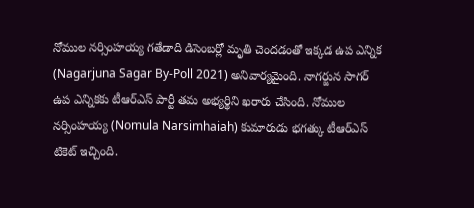నోముల నర్సింహయ్య గతేడాది డిసెంబర్లో మృతి చెందడంతో ఇక్కడ ఉప ఎన్నిక (Nagarjuna Sagar By-Poll 2021) అనివార్యమైంది. నాగర్జున సాగర్ ఉప ఎన్నికకు టీఆర్ఎస్ పార్టీ తమ అభ్యర్థిని ఖరారు చేసింది. నోముల నర్సింహయ్య (Nomula Narsimhaiah) కుమారుడు భగత్కు టీఆర్ఎస్ టికెట్ ఇచ్చింది.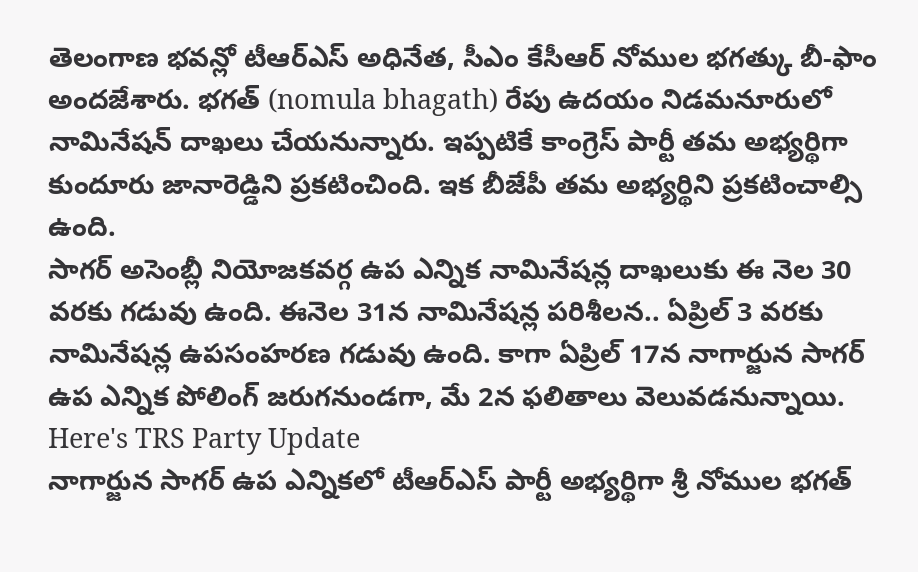తెలంగాణ భవన్లో టీఆర్ఎస్ అధినేత, సీఎం కేసీఆర్ నోముల భగత్కు బీ-ఫాం అందజేశారు. భగత్ (nomula bhagath) రేపు ఉదయం నిడమనూరులో నామినేషన్ దాఖలు చేయనున్నారు. ఇప్పటికే కాంగ్రెస్ పార్టీ తమ అభ్యర్థిగా కుందూరు జానారెడ్డిని ప్రకటించింది. ఇక బీజేపీ తమ అభ్యర్థిని ప్రకటించాల్సి ఉంది.
సాగర్ అసెంబ్లీ నియోజకవర్గ ఉప ఎన్నిక నామినేషన్ల దాఖలుకు ఈ నెల 30 వరకు గడువు ఉంది. ఈనెల 31న నామినేషన్ల పరిశీలన.. ఏప్రిల్ 3 వరకు నామినేషన్ల ఉపసంహరణ గడువు ఉంది. కాగా ఏప్రిల్ 17న నాగార్జున సాగర్ ఉప ఎన్నిక పోలింగ్ జరుగనుండగా, మే 2న ఫలితాలు వెలువడనున్నాయి.
Here's TRS Party Update
నాగార్జున సాగర్ ఉప ఎన్నికలో టీఆర్ఎస్ పార్టీ అభ్యర్థిగా శ్రీ నోముల భగత్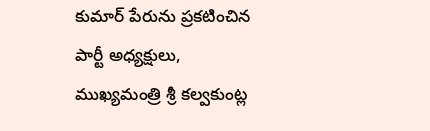కుమార్ పేరును ప్రకటించిన పార్టీ అధ్యక్షులు, ముఖ్యమంత్రి శ్రీ కల్వకుంట్ల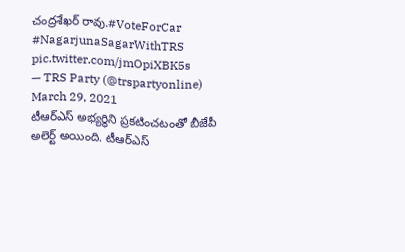చంద్రశేఖర్ రావు.#VoteForCar #NagarjunaSagarWithTRS pic.twitter.com/jmOpiXBK5s
— TRS Party (@trspartyonline) March 29, 2021
టీఆర్ఎస్ అభ్యర్థిని ప్రకటించటంతో బీజేపీ అలెర్ట్ అయింది. టీఆర్ఎస్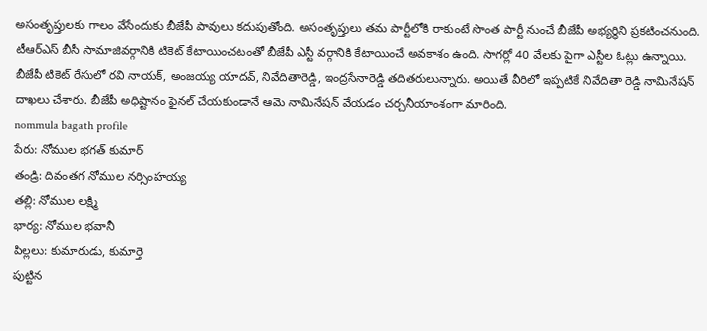అసంతృప్తులకు గాలం వేసేందుకు బీజేపీ పావులు కదుపుతోంది. అసంతృప్తులు తమ పార్టీలోకి రాకుంటే సొంత పార్టీ నుంచే బీజేపీ అభ్యర్థిని ప్రకటించనుంది. టీఆర్ఎస్ బీసీ సామాజివర్గానికి టికెట్ కేటాయించటంతో బీజేపీ ఎస్టీ వర్గానికి కేటాయించే అవకాశం ఉంది. సాగర్లో 40 వేలకు పైగా ఎస్టీల ఓట్లు ఉన్నాయి. బీజేపీ టికెట్ రేసులో రవి నాయక్, అంజయ్య యాదవ్, నివేదితారెడ్డి, ఇంద్రసేనారెడ్డి తదితరులున్నారు. అయితే వీరిలో ఇప్పటికే నివేదితా రెడ్డి నామినేషన్ దాఖలు చేశారు. బీజేపీ అధిష్టానం ఫైనల్ చేయకుండానే ఆమె నామినేషన్ వేయడం చర్చనీయాంశంగా మారింది.
nommula bagath profile
పేరు: నోముల భగత్ కుమార్
తండ్రి: దివంతగ నోముల నర్సింహయ్య
తల్లి: నోముల లక్ష్మి
భార్య: నోముల భవానీ
పిల్లలు: కుమారుడు, కుమార్తె
పుట్టిన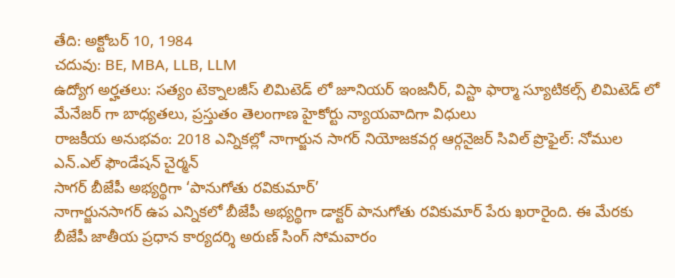తేది: అక్టోబర్ 10, 1984
చదువు: BE, MBA, LLB, LLM
ఉద్యోగ అర్హతలు: సత్యం టెక్నాలజీస్ లిమిటెడ్ లో జూనియర్ ఇంజనీర్, విస్టా ఫార్మా స్యూటికల్స్ లిమిటెడ్ లో మేనేజర్ గా బాధ్యతలు, ప్రస్తుతం తెలంగాణ హైకోర్టు న్యాయవాదిగా విధులు
రాజకీయ అనుభవం: 2018 ఎన్నికల్లో నాగార్జున సాగర్ నియోజకవర్గ ఆర్గనైజర్ సివిల్ ప్రొఫైల్: నోముల ఎన్.ఎల్ ఫౌండేషన్ చైర్మన్
సాగర్ బీజేపీ అభ్యర్థిగా ‘పానుగోతు రవికుమార్’
నాగార్జునసాగర్ ఉప ఎన్నికలో బీజేపీ అభ్యర్థిగా డాక్టర్ పానుగోతు రవికుమార్ పేరు ఖరారైంది. ఈ మేరకు బీజేపీ జాతీయ ప్రధాన కార్యదర్శి అరుణ్ సింగ్ సోమవారం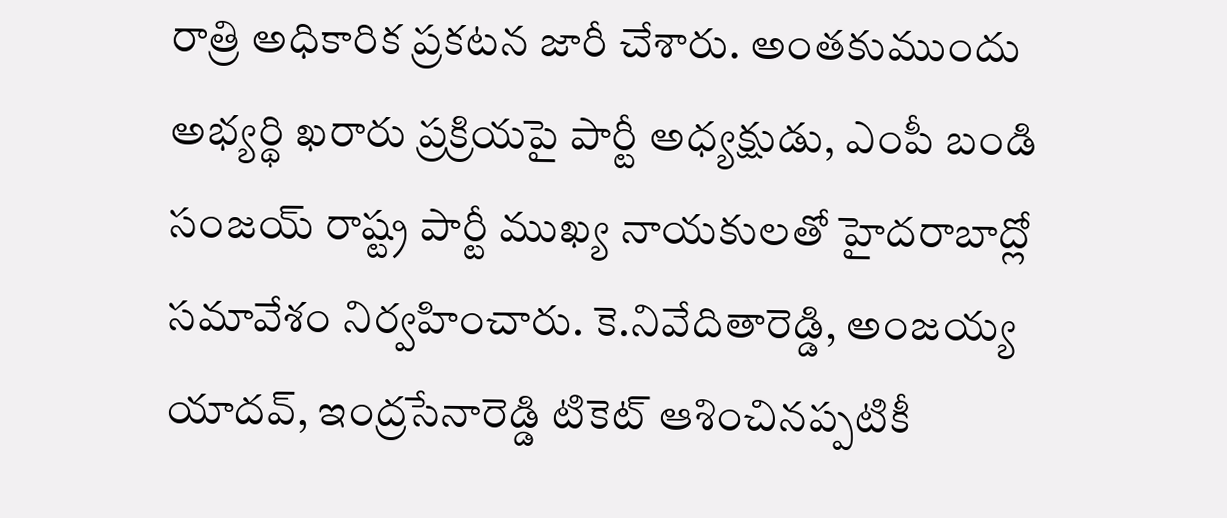రాత్రి అధికారిక ప్రకటన జారీ చేశారు. అంతకుముందు అభ్యర్థి ఖరారు ప్రక్రియపై పార్టీ అధ్యక్షుడు, ఎంపీ బండి సంజయ్ రాష్ట్ర పార్టీ ముఖ్య నాయకులతో హైదరాబాద్లో సమావేశం నిర్వహించారు. కె.నివేదితారెడ్డి, అంజయ్య యాదవ్, ఇంద్రసేనారెడ్డి టికెట్ ఆశించినప్పటికీ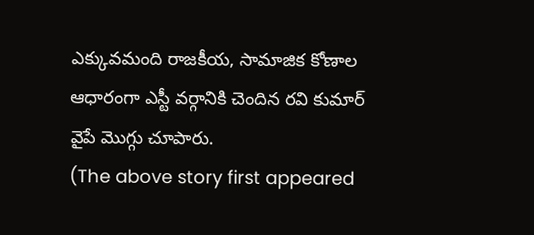ఎక్కువమంది రాజకీయ, సామాజిక కోణాల ఆధారంగా ఎస్టీ వర్గానికి చెందిన రవి కుమార్ వైపే మొగ్గు చూపారు.
(The above story first appeared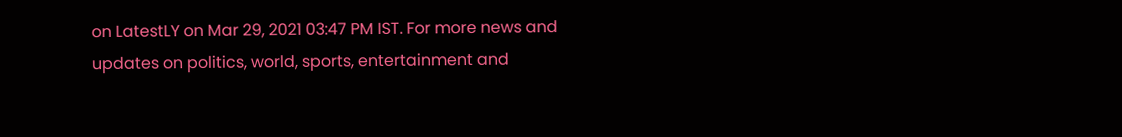on LatestLY on Mar 29, 2021 03:47 PM IST. For more news and updates on politics, world, sports, entertainment and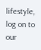lifestyle, log on to our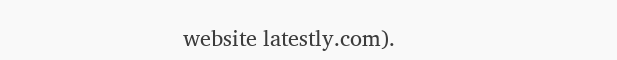website latestly.com).